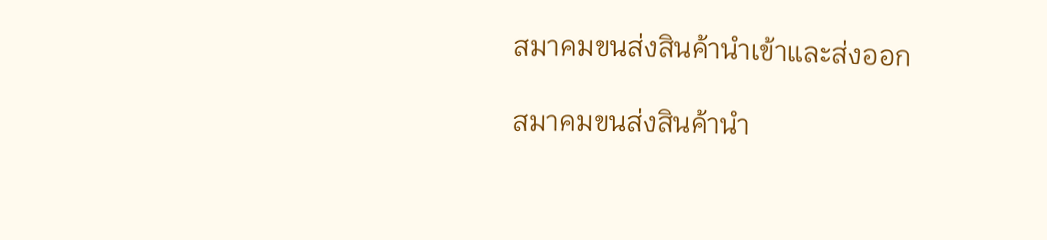สมาคมขนส่งสินค้านำเข้าและส่งออก

สมาคมขนส่งสินค้านำ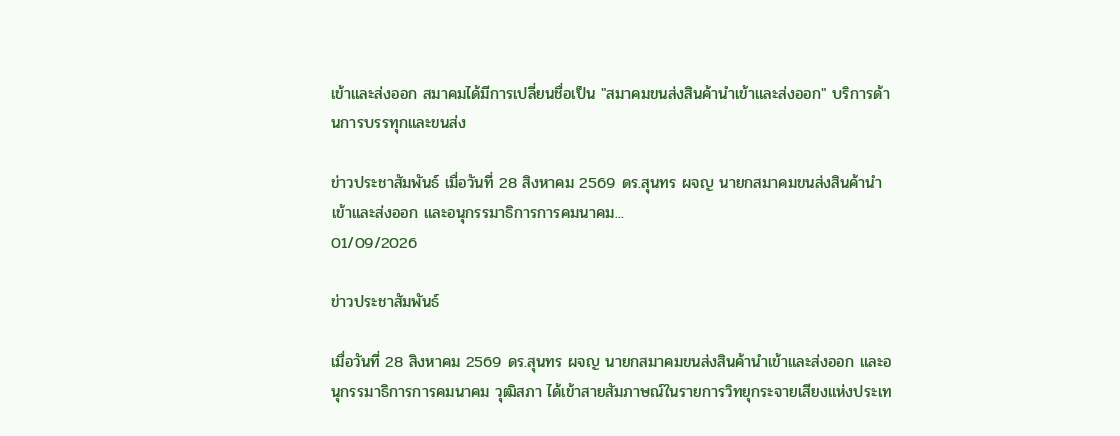เข้าและส่งออก สมาคมได้มีการเปลี่ยนชื่อเป็น "สมาคมขนส่งสินค้านำเข้าและส่งออก" บริการด้านการบรรทุกและขนส่ง

ข่าวประชาสัมพันธ์ เมื่อวันที่ 28 สิงหาคม 2569 ดร.สุนทร ผจญ นายกสมาคมขนส่งสินค้านำเข้าและส่งออก และอนุกรรมาธิการการคมนาคม...
01/09/2026

ข่าวประชาสัมพันธ์

เมื่อวันที่ 28 สิงหาคม 2569 ดร.สุนทร ผจญ นายกสมาคมขนส่งสินค้านำเข้าและส่งออก และอนุกรรมาธิการการคมนาคม วุฒิสภา ได้เข้าสายสัมภาษณ์ในรายการวิทยุกระจายเสียงแห่งประเท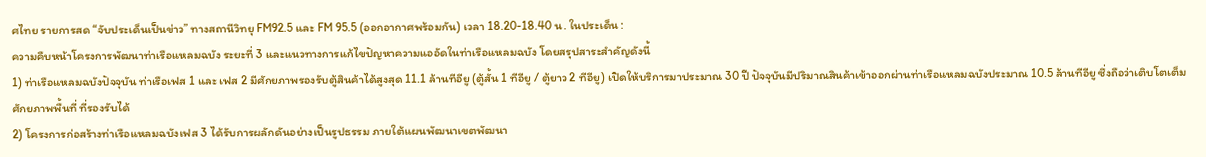ศไทย รายการสด “จับประเด็นเป็นข่าว” ทางสถานีวิทยุ FM92.5 และ FM 95.5 (ออกอากาศพร้อมกัน) เวลา 18.20-18.40 น. ในประเด็น :
ความคืบหน้าโครงการพัฒนาท่าเรือแหลมฉบัง ระยะที่ 3 และแนวทางการแก้ไขปัญหาความแออัดในท่าเรือแหลมฉบัง โดยสรุปสาระสำคัญดังนี้
1) ท่าเรือแหลมฉบังปัจจุบัน ท่าเรือเฟส 1 และ เฟส 2 มีศักยภาพรองรับตู้สินค้าได้สูงสุด 11.1 ล้านทีอียู (ตู้สั้น 1 ทีอียู / ตู้ยาว 2 ทีอียู) เปิดให้บริการมาประมาณ 30 ปี ปัจจุบันมีปริมาณสินค้าเข้าออกผ่านท่าเรือแหลมฉบังประมาณ 10.5 ล้านทีอียู ซึ่งถือว่าเติบโตเต็มศักยภาพพื้นที่ ที่รองรับได้
2) โครงการก่อสร้างท่าเรือแหลมฉบังเฟส 3 ได้รับการผลักดันอย่างเป็นรูปธรรม ภายใต้แผนพัฒนาเขตพัฒนา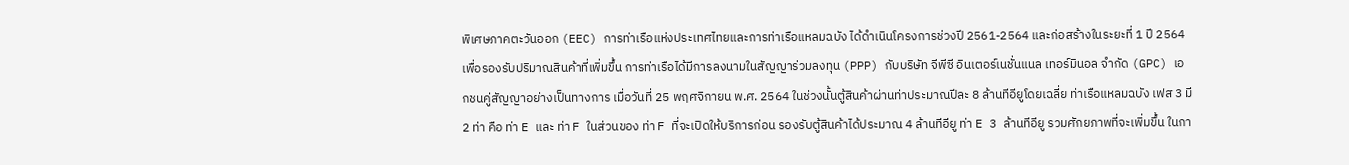พิเศษภาคตะวันออก (EEC) การท่าเรือแห่งประเทศไทยและการท่าเรือแหลมฉบัง ได้ดำเนินโครงการช่วงปี 2561-2564 และก่อสร้างในระยะที่ 1 ปี 2564 เพื่อรองรับปริมาณสินค้าที่เพิ่มขึ้น การท่าเรือได้มีการลงนามในสัญญาร่วมลงทุน (PPP) กับบริษัท จีพีซี อินเตอร์เนชั่นแนล เทอร์มินอล จำกัด (GPC) เอกชนคู่สัญญาอย่างเป็นทางการ เมื่อวันที่ 25 พฤศจิกายน พ.ศ. 2564 ในช่วงนั้นตู้สินค้าผ่านท่าประมาณปีละ 8 ล้านทีอียูโดยเฉลี่ย ท่าเรือแหลมฉบัง เฟส 3 มี 2 ท่า คือ ท่า E และ ท่า F ในส่วนของ ท่า F ที่จะเปิดให้บริการก่อน รองรับตู้สินค้าได้ประมาณ 4 ล้านทีอียู ท่า E 3 ล้านทีอียู รวมศักยภาพที่จะเพิ่มขึ้น ในกา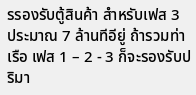รรองรับตู้สินค้า สำหรับเฟส 3 ประมาณ 7 ล้านทีอียู่ ถ้ารวมท่าเรือ เฟส 1 – 2 - 3 ก็จะรองรับปริมา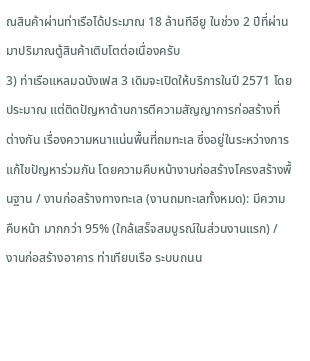ณสินค้าผ่านท่าเรือได้ประมาณ 18 ล้านทีอียู ในช่วง 2 ปีที่ผ่านมาปริมาณตู้สินค้าเติบโตต่อเนื่องครับ
3) ท่าเรือแหลมฉบังเฟส 3 เดิมจะเปิดให้บริการในปี 2571 โดยประมาณ แต่ติดปัญหาด้านการตีความสัญญาการก่อสร้างที่ต่างกัน เรื่องความหนาแน่นพื้นที่ถมทะเล ซึ่งอยู่ในระหว่างการแก้ไขปัญหาร่วมกัน โดยความคืบหน้างานก่อสร้างโครงสร้างพื้นฐาน / งานก่อสร้างทางทะเล (งานถมทะเลทั้งหมด): มีความคืบหน้า มากกว่า 95% (ใกล้เสร็จสมบูรณ์ในส่วนงานแรก) / งานก่อสร้างอาคาร ท่าเทียบเรือ ระบบถนน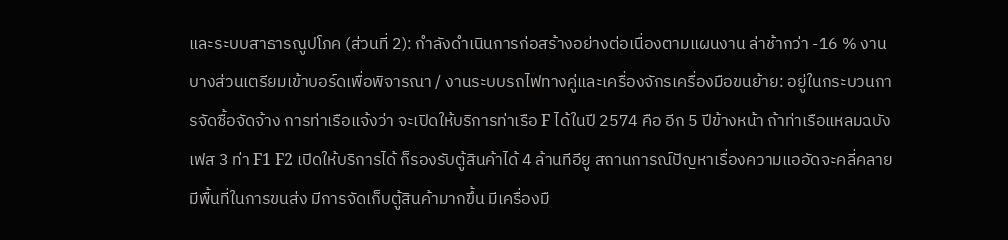และระบบสาธารณูปโภค (ส่วนที่ 2): กำลังดำเนินการก่อสร้างอย่างต่อเนื่องตามแผนงาน ล่าช้ากว่า -16 % งานบางส่วนเตรียมเข้าบอร์ดเพื่อพิจารณา / งานระบบรถไฟทางคู่และเครื่องจักรเครื่องมือขนย้าย: อยู่ในกระบวนการจัดซื้อจัดจ้าง การท่าเรือแจ้งว่า จะเปิดให้บริการท่าเรือ F ได้ในปี 2574 คือ อีก 5 ปีข้างหน้า ถ้าท่าเรือแหลมฉบัง เฟส 3 ท่า F1 F2 เปิดให้บริการได้ ก็รองรับตู้สินค้าได้ 4 ล้านทีอียู สถานการณ์ปัญหาเรื่องความแออัดจะคลี่คลาย มีพื้นที่ในการขนส่ง มีการจัดเก็บตู้สินค้ามากขึ้น มีเครื่องมื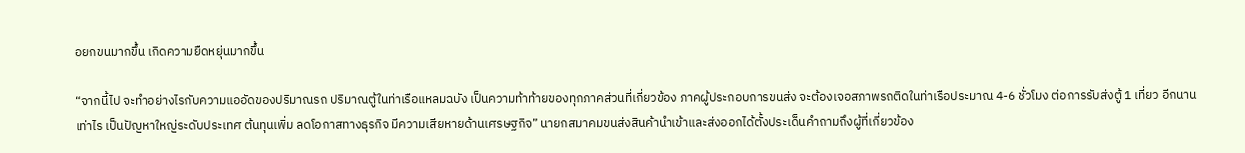อยกขนมากขึ้น เกิดความยืดหยุ่นมากขึ้น

“จากนี้ไป จะทำอย่างไรกับความแออัดของปริมาณรถ ปริมาณตู้ในท่าเรือแหลมฉบัง เป็นความท้าท้ายของทุกภาคส่วนที่เกี่ยวข้อง ภาคผู้ประกอบการขนส่ง จะต้องเจอสภาพรถติดในท่าเรือประมาณ 4-6 ชั่วโมง ต่อการรับส่งตู้ 1 เที่ยว อีกนานเท่าไร เป็นปัญหาใหญ่ระดับประเทศ ต้นทุนเพิ่ม ลดโอกาสทางธุรกิจ มีความเสียหายด้านเศรษฐกิจ” นายกสมาคมขนส่งสินค้านำเข้าและส่งออกได้ตั้งประเด็นคำถามถึงผู้ที่เกี่ยวข้อง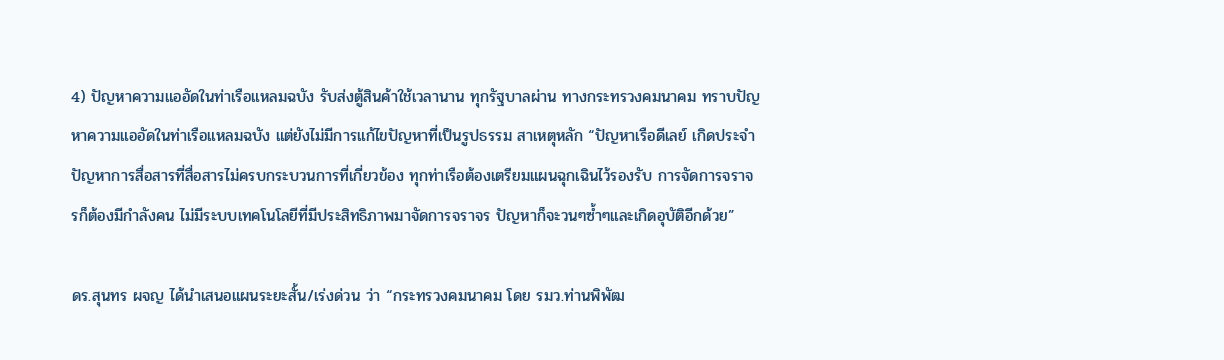4) ปัญหาความแออัดในท่าเรือแหลมฉบัง รับส่งตู้สินค้าใช้เวลานาน ทุกรัฐบาลผ่าน ทางกระทรวงคมนาคม ทราบปัญหาความแออัดในท่าเรือแหลมฉบัง แต่ยังไม่มีการแก้ไขปัญหาที่เป็นรูปธรรม สาเหตุหลัก “ปัญหาเรือดีเลย์ เกิดประจำ ปัญหาการสื่อสารที่สื่อสารไม่ครบกระบวนการที่เกี่ยวข้อง ทุกท่าเรือต้องเตรียมแผนฉุกเฉินไว้รองรับ การจัดการจราจรก็ต้องมีกำลังคน ไม่มีระบบเทคโนโลยีที่มีประสิทธิภาพมาจัดการจราจร ปัญหาก็จะวนๆซ้ำๆและเกิดอุบัติอีกด้วย”

ดร.สุนทร ผจญ ได้นำเสนอแผนระยะสั้น/เร่งด่วน ว่า “กระทรวงคมนาคม โดย รมว.ท่านพิพัฒ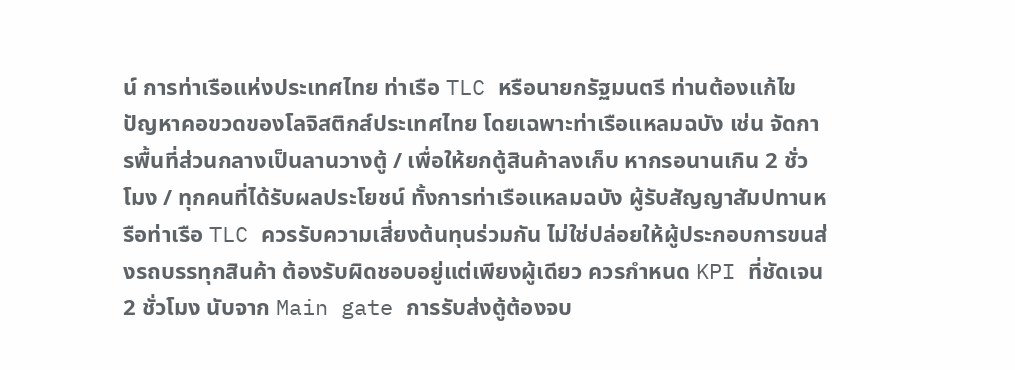น์ การท่าเรือแห่งประเทศไทย ท่าเรือ TLC หรือนายกรัฐมนตรี ท่านต้องแก้ไขปัญหาคอขวดของโลจิสติกส์ประเทศไทย โดยเฉพาะท่าเรือแหลมฉบัง เช่น จัดการพื้นที่ส่วนกลางเป็นลานวางตู้ / เพื่อให้ยกตู้สินค้าลงเก็บ หากรอนานเกิน 2 ชั่วโมง / ทุกคนที่ได้รับผลประโยชน์ ทั้งการท่าเรือแหลมฉบัง ผู้รับสัญญาสัมปทานหรือท่าเรือ TLC ควรรับความเสี่ยงต้นทุนร่วมกัน ไม่ใช่ปล่อยให้ผู้ประกอบการขนส่งรถบรรทุกสินค้า ต้องรับผิดชอบอยู่แต่เพียงผู้เดียว ควรกำหนด KPI ที่ชัดเจน 2 ชั่วโมง นับจาก Main gate การรับส่งตู้ต้องจบ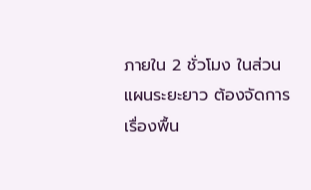ภายใน 2 ชั่วโมง ในส่วนแผนระยะยาว ต้องจัดการเรื่องพื้น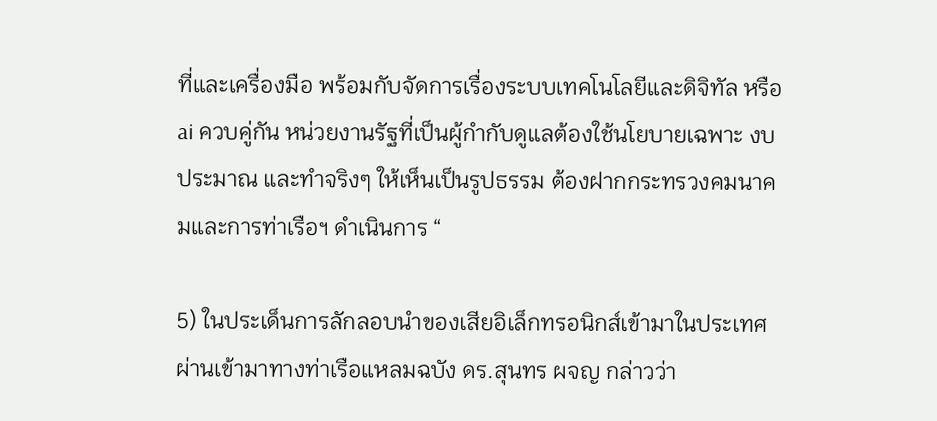ที่และเครื่องมือ พร้อมกับจัดการเรื่องระบบเทคโนโลยีและดิจิทัล หรือ ai ควบคู่กัน หน่วยงานรัฐที่เป็นผู้กำกับดูแลต้องใช้นโยบายเฉพาะ งบประมาณ และทำจริงๆ ให้เห็นเป็นรูปธรรม ต้องฝากกระทรวงคมนาคมและการท่าเรือฯ ดำเนินการ “

5) ในประเด็นการลักลอบนำของเสียอิเล็กทรอนิกส์เข้ามาในประเทศผ่านเข้ามาทางท่าเรือแหลมฉบัง ดร.สุนทร ผจญ กล่าวว่า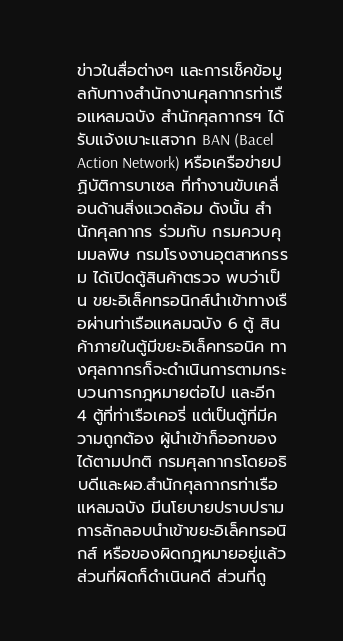ข่าวในสื่อต่างๆ และการเช็คข้อมูลกับทางสำนักงานศุลกากรท่าเรือแหลมฉบัง สำนักศุลกากรฯ ได้รับแจ้งเบาะแสจาก BAN (Bacel Action Network) หรือเครือข่ายปฏิบัติการบาเซล ที่ทำงานขับเคลื่อนด้านสิ่งแวดล้อม ดังนั้น สำนักศุลกากร ร่วมกับ กรมควบคุมมลพิษ กรมโรงงานอุตสาหกรรม ได้เปิดตู้สินค้าตรวจ พบว่าเป็น ขยะอิเล็คทรอนิกส์นำเข้าทางเรือผ่านท่าเรือแหลมฉบัง 6 ตู้ สินค้าภายในตู้มีขยะอิเล็คทรอนิค ทางศุลกากรก็จะดำเนินการตามกระบวนการกฎหมายต่อไป และอีก 4 ตู้ที่ท่าเรือเคอรี่ แต่เป็นตู้ที่มีความถูกต้อง ผู้นำเข้าก็ออกของได้ตามปกติ กรมศุลกากรโดยอธิบดีและผอ.สำนักศุลกากรท่าเรือแหลมฉบัง มีนโยบายปราบปรามการลักลอบนำเข้าขยะอิเล็คทรอนิกส์ หรือของผิดกฎหมายอยู่แล้ว ส่วนที่ผิดก็ดำเนินคดี ส่วนที่ถู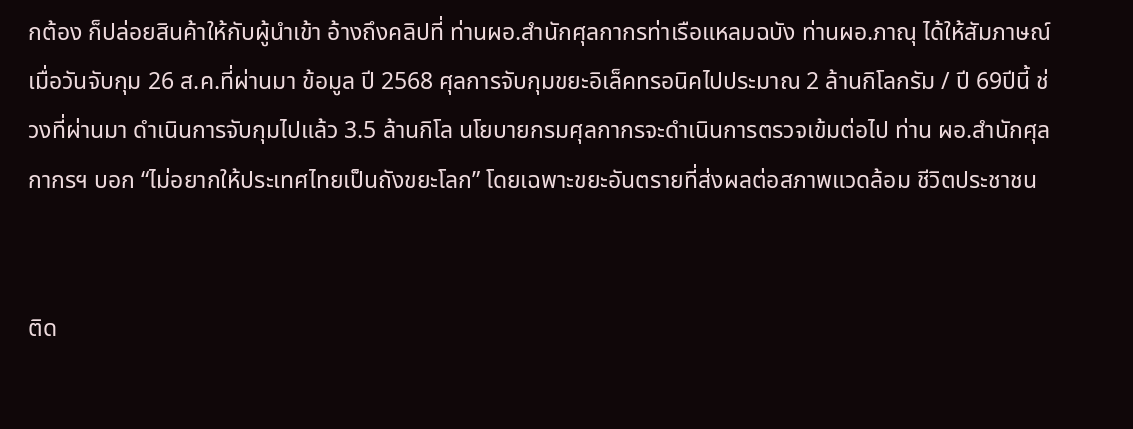กต้อง ก็ปล่อยสินค้าให้กับผู้นำเข้า อ้างถึงคลิปที่ ท่านผอ.สำนักศุลกากรท่าเรือแหลมฉบัง ท่านผอ.ภาณุ ได้ให้สัมภาษณ์เมื่อวันจับกุม 26 ส.ค.ที่ผ่านมา ข้อมูล ปี 2568 ศุลการจับกุมขยะอิเล็คทรอนิคไปประมาณ 2 ล้านกิโลกรัม / ปี 69ปีนี้ ช่วงที่ผ่านมา ดำเนินการจับกุมไปแล้ว 3.5 ล้านกิโล นโยบายกรมศุลกากรจะดำเนินการตรวจเข้มต่อไป ท่าน ผอ.สำนักศุลกากรฯ บอก “ไม่อยากให้ประเทศไทยเป็นถังขยะโลก” โดยเฉพาะขยะอันตรายที่ส่งผลต่อสภาพแวดล้อม ชีวิตประชาชน


ติด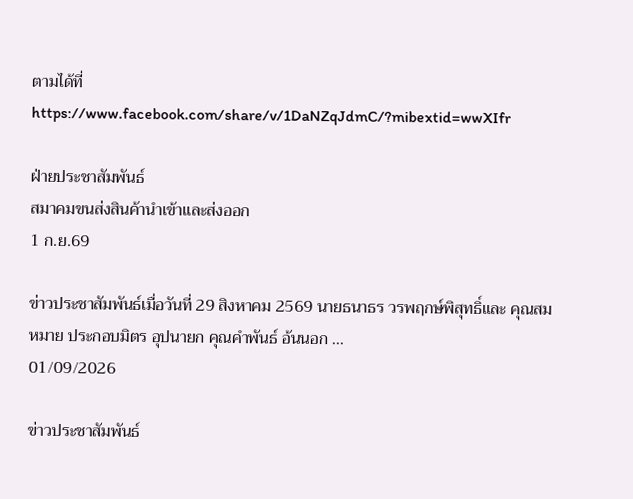ตามได้ที่ https://www.facebook.com/share/v/1DaNZqJdmC/?mibextid=wwXIfr

ฝ่ายประชาสัมพันธ์
สมาคมขนส่งสินค้านำเข้าและส่งออก
1 ก.ย.69

ข่าวประชาสัมพันธ์เมื่อวันที่ 29 สิงหาคม 2569 นายธนาธร วรพฤกษ์พิสุทธิ์และ คุณสมหมาย ประกอบมิตร อุปนายก คุณคำพันธ์ อ้นนอก ...
01/09/2026

ข่าวประชาสัมพันธ์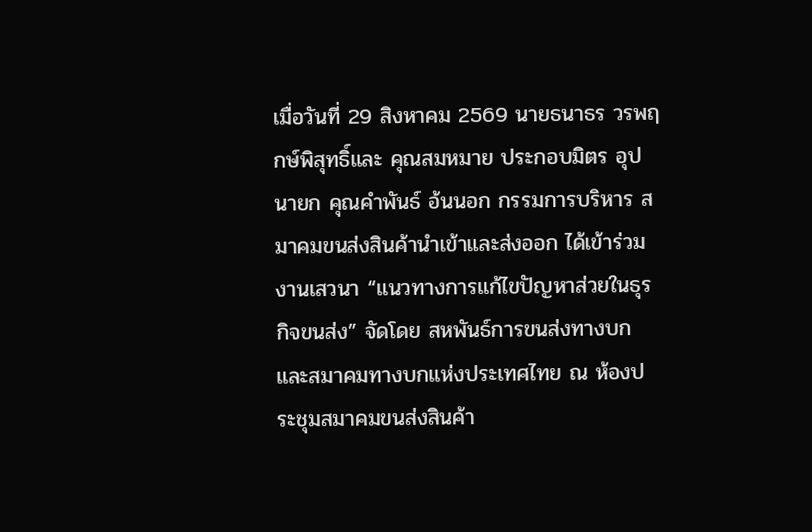เมื่อวันที่ 29 สิงหาคม 2569 นายธนาธร วรพฤกษ์พิสุทธิ์และ คุณสมหมาย ประกอบมิตร อุปนายก คุณคำพันธ์ อ้นนอก กรรมการบริหาร สมาคมขนส่งสินค้านำเข้าและส่งออก ได้เข้าร่วมงานเสวนา “แนวทางการแก้ไขปัญหาส่วยในธุรกิจขนส่ง” จัดโดย สหพันธ์การขนส่งทางบก และสมาคมทางบกแห่งประเทศไทย ณ ห้องประชุมสมาคมขนส่งสินค้า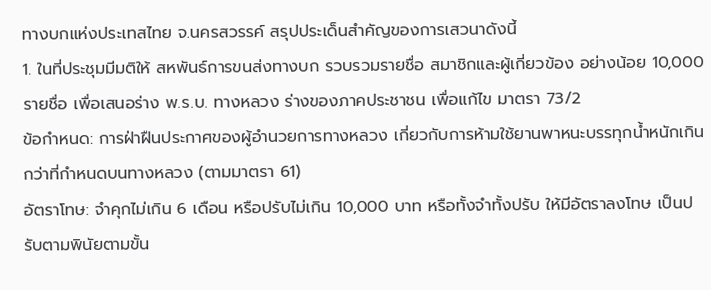ทางบกแห่งประเทสไทย จ.นครสวรรค์ สรุปประเด็นสำคัญของการเสวนาดังนี้
1. ในที่ประชุมมีมติให้ สหพันธ์การขนส่งทางบก รวบรวมรายชื่อ สมาชิกและผู้เกี่ยวข้อง อย่างน้อย 10,000 รายชื่อ เพื่อเสนอร่าง พ.ร.บ. ทางหลวง ร่างของภาคประชาชน เพื่อแก้ไข มาตรา 73/2
ข้อกำหนด: การฝ่าฝืนประกาศของผู้อำนวยการทางหลวง เกี่ยวกับการห้ามใช้ยานพาหนะบรรทุกน้ำหนักเกินกว่าที่กำหนดบนทางหลวง (ตามมาตรา 61)
อัตราโทษ: จำคุกไม่เกิน 6 เดือน หรือปรับไม่เกิน 10,000 บาท หรือทั้งจำทั้งปรับ ให้มีอัตราลงโทษ เป็นปรับตามพินัยตามขั้น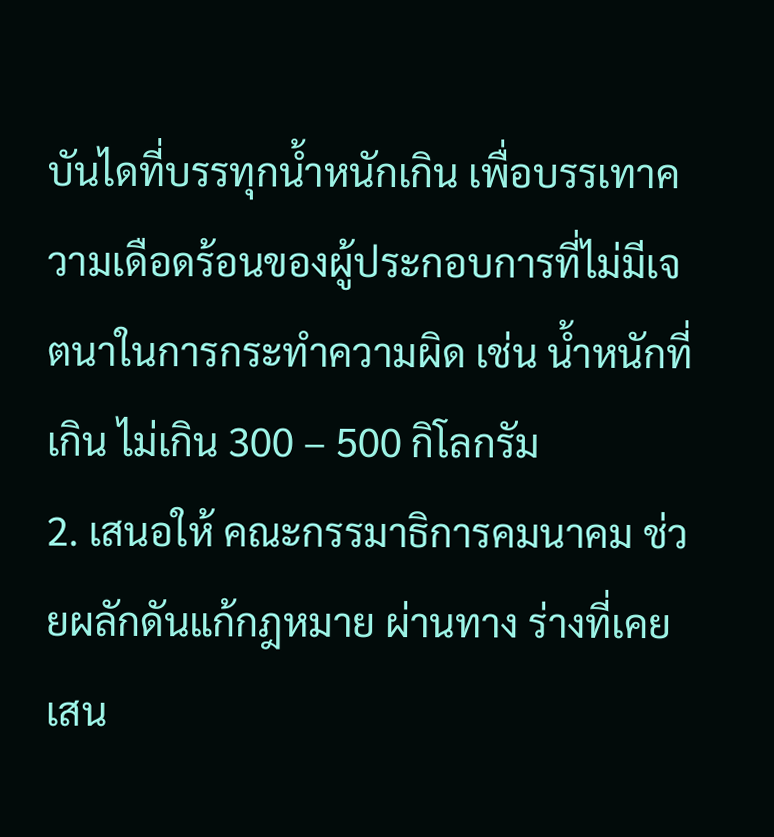บันไดที่บรรทุกน้ำหนักเกิน เพื่อบรรเทาความเดือดร้อนของผู้ประกอบการที่ไม่มีเจตนาในการกระทำความผิด เช่น น้ำหนักที่เกิน ไม่เกิน 300 – 500 กิโลกรัม
2. เสนอให้ คณะกรรมาธิการคมนาคม ช่วยผลักดันแก้กฎหมาย ผ่านทาง ร่างที่เคยเสน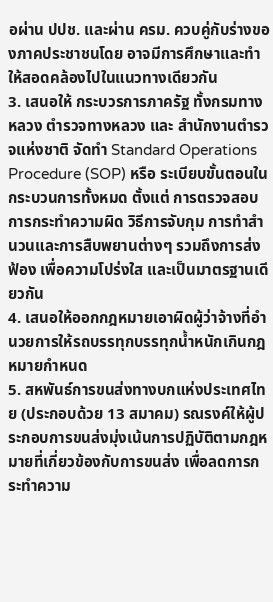อผ่าน ปปช. และผ่าน ครม. ควบคู่กับร่างของภาคประชาชนโดย อาจมีการศึกษาและทำให้สอดคล้องไปในแนวทางเดียวกัน
3. เสนอให้ กระบวรการภาครัฐ ทั้งกรมทางหลวง ตำรวจทางหลวง และ สำนักงานตำรวจแห่งชาติ จัดทำ Standard Operations Procedure (SOP) หรือ ระเบียบขั้นตอนในกระบวนการทั้งหมด ตั้งแต่ การตรวจสอบการกระทำความผิด วิธีการจับกุม การทำสำนวนและการสืบพยานต่างๆ รวมถึงการส่งฟ้อง เพื่อความโปร่งใส และเป็นมาตรฐานเดียวกัน
4. เสนอให้ออกกฎหมายเอาผิดผู้ว่าจ้างที่อำนวยการให้รถบรรทุกบรรทุกน้ำหนักเกินกฎหมายกำหนด
5. สหพันธ์การขนส่งทางบกแห่งประเทศไทย (ประกอบด้วย 13 สมาคม) รณรงค์ให้ผู้ประกอบการขนส่งมุ่งเน้นการปฏิบัติตามกฎหมายที่เกี่ยวข้องกับการขนส่ง เพื่อลดการกระทำความ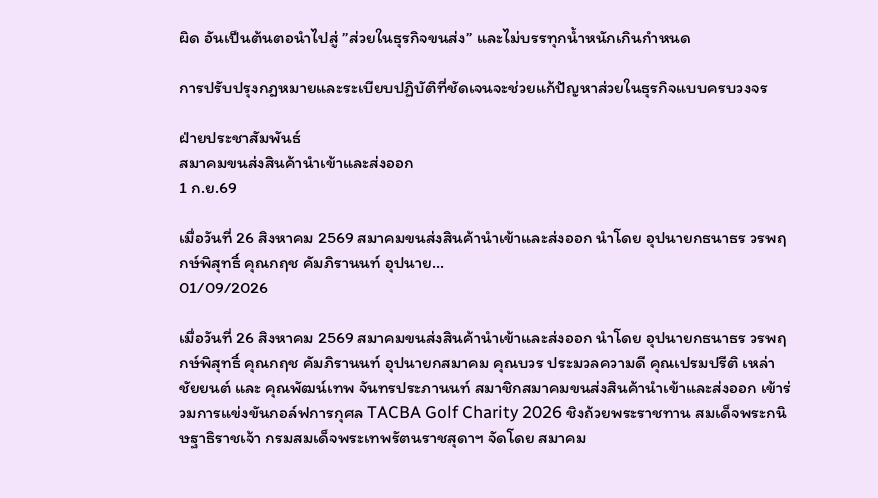ผิด อันเป็นต้นตอนำไปสู่ ”ส่วยในธุรกิจขนส่ง” และไม่บรรทุกน้ำหนักเกินกำหนด

การปรับปรุงกฎหมายและระเบียบปฏิบัติที่ชัดเจนจะช่วยแก้ปัญหาส่วยในธุรกิจแบบครบวงจร

ฝ่ายประชาสัมพันธ์
สมาคมขนส่งสินค้านำเข้าและส่งออก
1 ก.ย.69

เมื่อวันที่ 26 สิงหาคม 2569 สมาคมขนส่งสินค้านำเข้าและส่งออก นำโดย อุปนายกธนาธร วรพฤกษ์พิสุทธิ์ คุณกฤช คัมภิรานนท์ อุปนาย...
01/09/2026

เมื่อวันที่ 26 สิงหาคม 2569 สมาคมขนส่งสินค้านำเข้าและส่งออก นำโดย อุปนายกธนาธร วรพฤกษ์พิสุทธิ์ คุณกฤช คัมภิรานนท์ อุปนายกสมาคม คุณบวร ประมวลความดี คุณเปรมปรีติ เหล่าชัยยนต์ และ คุณพัฒน์เทพ จันทรประภานนท์ สมาชิกสมาคมขนส่งสินค้านำเข้าและส่งออก เข้าร่วมการแข่งขันกอล์ฟการกุศล TACBA Golf Charity 2026 ชิงถ้วยพระราชทาน สมเด็จพระกนิษฐาธิราชเจ้า กรมสมเด็จพระเทพรัตนราชสุดาฯ จัดโดย สมาคม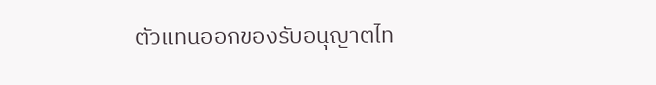ตัวแทนออกของรับอนุญาตไท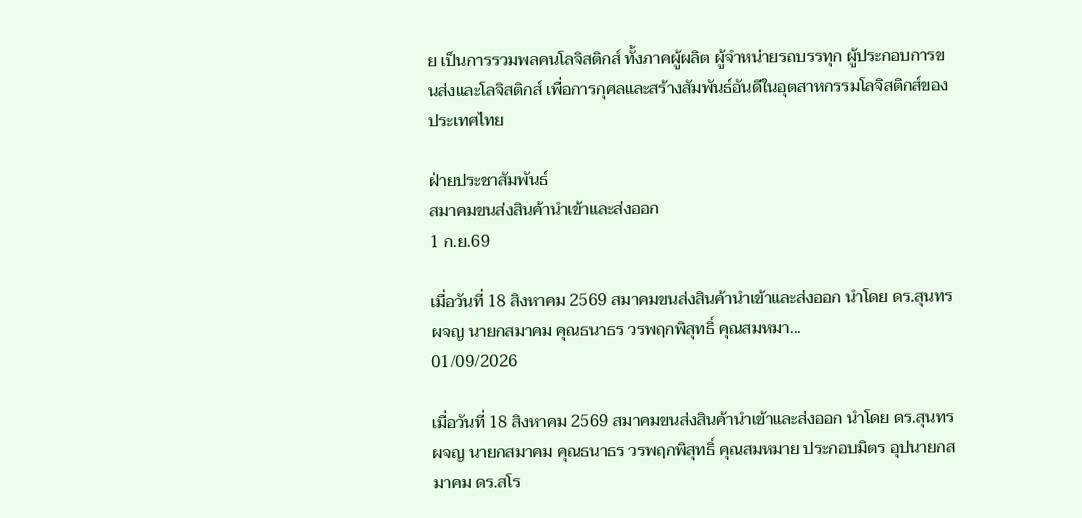ย เป็นการรวมพลคนโลจิสติกส์ ทั้งภาคผู้ผลิต ผู้จำหน่ายรถบรรทุก ผู้ประกอบการขนส่งและโลจิสติกส์ เพื่อการกุศลและสร้างสัมพันธ์อันดีในอุตสาหกรรมโลจิสติกส์ของประเทศไทย

ฝ่ายประชาสัมพันธ์
สมาคมขนส่งสินค้านำเข้าและส่งออก
1 ก.ย.69

เมื่อวันที่ 18 สิงหาคม 2569 สมาคมขนส่งสินค้านำเข้าและส่งออก นำโดย ดร.สุนทร ผจญ นายกสมาคม คุณธนาธร วรพฤกพิสุทธิ์ คุณสมหมา...
01/09/2026

เมื่อวันที่ 18 สิงหาคม 2569 สมาคมขนส่งสินค้านำเข้าและส่งออก นำโดย ดร.สุนทร ผจญ นายกสมาคม คุณธนาธร วรพฤกพิสุทธิ์ คุณสมหมาย ประกอบมิตร อุปนายกสมาคม ดร.สโร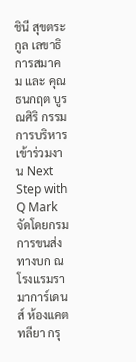ชินี สุขตระกูล เลขาธิการสมาคม และ คุณธนกฤต บูรณศิริ กรรมการบริหารเข้าร่วมงาน Next Step with Q Mark จัดโดยกรมการขนส่งทางบก ณ โรงแรมรามาการ์เดนส์ ห้องแคตทลียา กรุ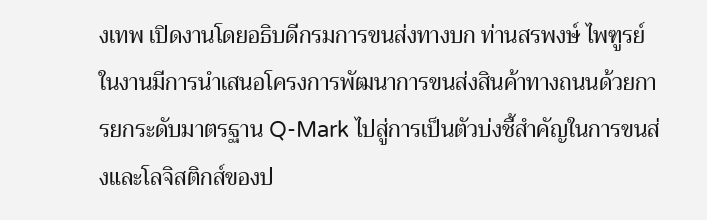งเทพ เปิดงานโดยอธิบดีกรมการขนส่งทางบก ท่านสรพงษ์ ไพฑูรย์ ในงานมีการนำเสนอโครงการพัฒนาการขนส่งสินค้าทางถนนด้วยการยกระดับมาตรฐาน Q-Mark ไปสู่การเป็นตัวบ่งชี้สำคัญในการขนส่งและโลจิสติกส์ของป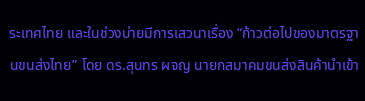ระเทศไทย และในช่วงบ่ายมีการเสวนาเรื่อง “ก้าวต่อไปของมาตรฐานขนส่งไทย” โดย ดร.สุนทร ผจญ นายกสมาคมขนส่งสินค้านำเข้า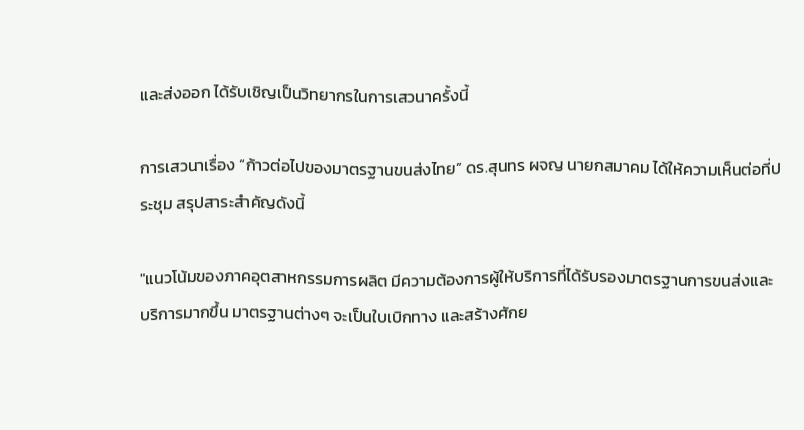และส่งออก ได้รับเชิญเป็นวิทยากรในการเสวนาครั้งนี้

การเสวนาเรื่อง “ก้าวต่อไปของมาตรฐานขนส่งไทย” ดร.สุนทร ผจญ นายกสมาคม ได้ให้ความเห็นต่อที่ประชุม สรุปสาระสำคัญดังนี้

"แนวโน้มของภาคอุตสาหกรรมการผลิต มีความต้องการผู้ให้บริการที่ได้รับรองมาตรฐานการขนส่งและบริการมากขึ้น มาตรฐานต่างๆ จะเป็นใบเบิกทาง และสร้างศักย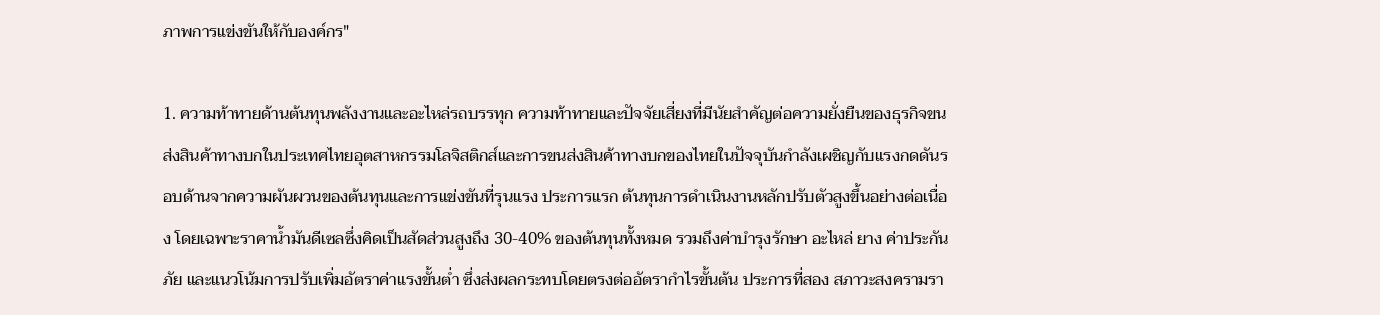ภาพการแข่งขันให้กับองค์กร"

1. ความท้าทายด้านต้นทุนพลังงานและอะไหล่รถบรรทุก ความท้าทายและปัจจัยเสี่ยงที่มีนัยสำคัญต่อความยั่งยืนของธุรกิจขนส่งสินค้าทางบกในประเทศไทยอุตสาหกรรมโลจิสติกส์และการขนส่งสินค้าทางบกของไทยในปัจจุบันกำลังเผชิญกับแรงกดดันรอบด้านจากความผันผวนของต้นทุนและการแข่งขันที่รุนแรง ประการแรก ต้นทุนการดำเนินงานหลักปรับตัวสูงขึ้นอย่างต่อเนื่อง โดยเฉพาะราคาน้ำมันดีเซลซึ่งคิดเป็นสัดส่วนสูงถึง 30-40% ของต้นทุนทั้งหมด รวมถึงค่าบำรุงรักษา อะไหล่ ยาง ค่าประกันภัย และแนวโน้มการปรับเพิ่มอัตราค่าแรงขั้นต่ำ ซึ่งส่งผลกระทบโดยตรงต่ออัตรากำไรขั้นต้น ประการที่สอง สภาวะสงครามรา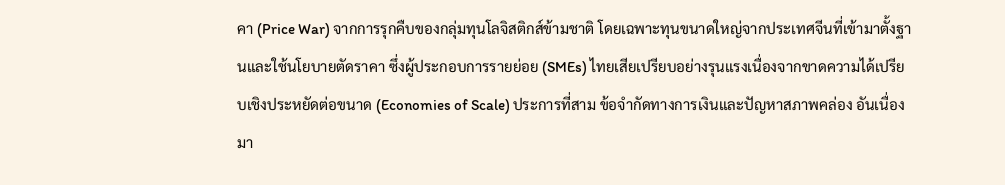คา (Price War) จากการรุกคืบของกลุ่มทุนโลจิสติกส์ข้ามชาติ โดยเฉพาะทุนขนาดใหญ่จากประเทศจีนที่เข้ามาตั้งฐานและใช้นโยบายตัดราคา ซึ่งผู้ประกอบการรายย่อย (SMEs) ไทยเสียเปรียบอย่างรุนแรงเนื่องจากขาดความได้เปรียบเชิงประหยัดต่อขนาด (Economies of Scale) ประการที่สาม ข้อจำกัดทางการเงินและปัญหาสภาพคล่อง อันเนื่องมา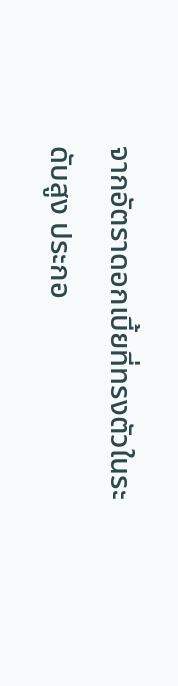จากอัตราดอกเบี้ยที่ทรงตัวในระดับสูง ประกอ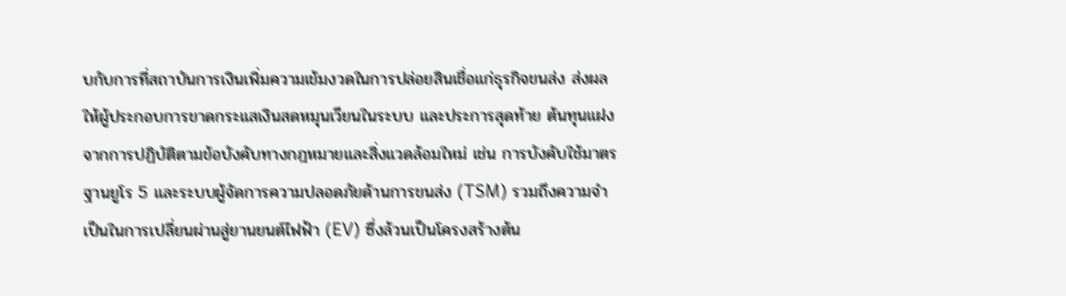บกับการที่สถาบันการเงินเพิ่มความเข้มงวดในการปล่อยสินเชื่อแก่ธุรกิจขนส่ง ส่งผลให้ผู้ประกอบการขาดกระแสเงินสดหมุนเวียนในระบบ และประการสุดท้าย ต้นทุนแฝงจากการปฏิบัติตามข้อบังคับทางกฎหมายและสิ่งแวดล้อมใหม่ เช่น การบังคับใช้มาตรฐานยูโร 5 และระบบผู้จัดการความปลอดภัยด้านการขนส่ง (TSM) รวมถึงความจำเป็นในการเปลี่ยนผ่านสู่ยานยนต์ไฟฟ้า (EV) ซึ่งล้วนเป็นโครงสร้างต้น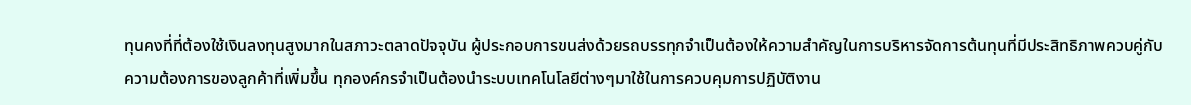ทุนคงที่ที่ต้องใช้เงินลงทุนสูงมากในสภาวะตลาดปัจจุบัน ผู้ประกอบการขนส่งด้วยรถบรรทุกจำเป็นต้องให้ความสำคัญในการบริหารจัดการต้นทุนที่มีประสิทธิภาพควบคู่กับความต้องการของลูกค้าที่เพิ่มขึ้น ทุกองค์กรจำเป็นต้องนำระบบเทคโนโลยีต่างๆมาใช้ในการควบคุมการปฏิบัติงาน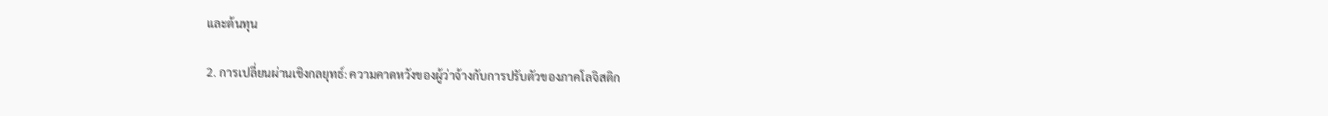และต้นทุน

2. การเปลี่ยนผ่านเชิงกลยุทธ์: ความคาดหวังของผู้ว่าจ้างกับการปรับตัวของภาคโลจิสติก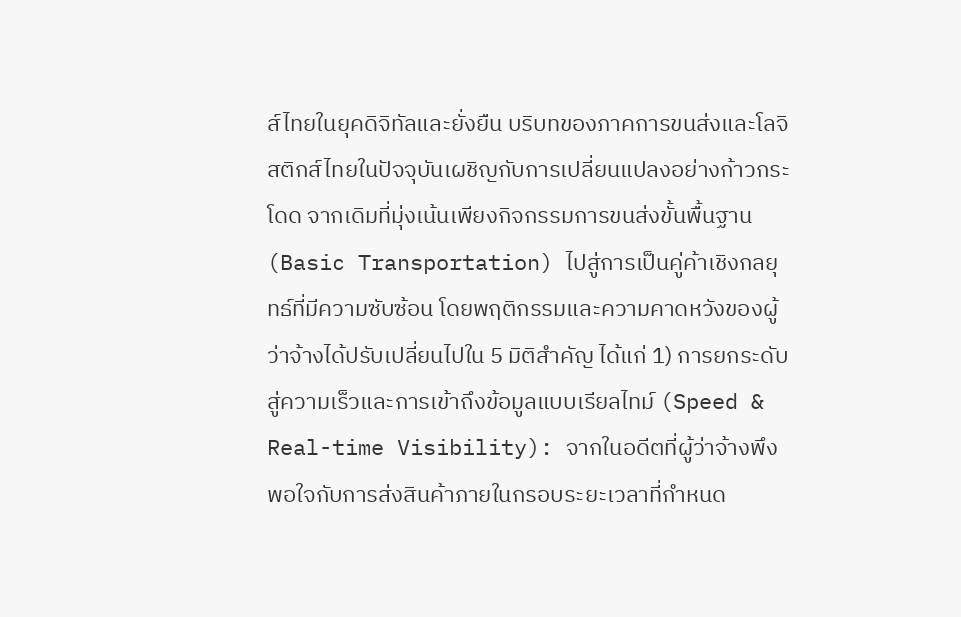ส์ไทยในยุคดิจิทัลและยั่งยืน บริบทของภาคการขนส่งและโลจิสติกส์ไทยในปัจจุบันเผชิญกับการเปลี่ยนแปลงอย่างก้าวกระโดด จากเดิมที่มุ่งเน้นเพียงกิจกรรมการขนส่งขั้นพื้นฐาน (Basic Transportation) ไปสู่การเป็นคู่ค้าเชิงกลยุทธ์ที่มีความซับซ้อน โดยพฤติกรรมและความคาดหวังของผู้ว่าจ้างได้ปรับเปลี่ยนไปใน 5 มิติสำคัญ ได้แก่ 1) การยกระดับสู่ความเร็วและการเข้าถึงข้อมูลแบบเรียลไทม์ (Speed & Real-time Visibility): จากในอดีตที่ผู้ว่าจ้างพึงพอใจกับการส่งสินค้าภายในกรอบระยะเวลาที่กำหนด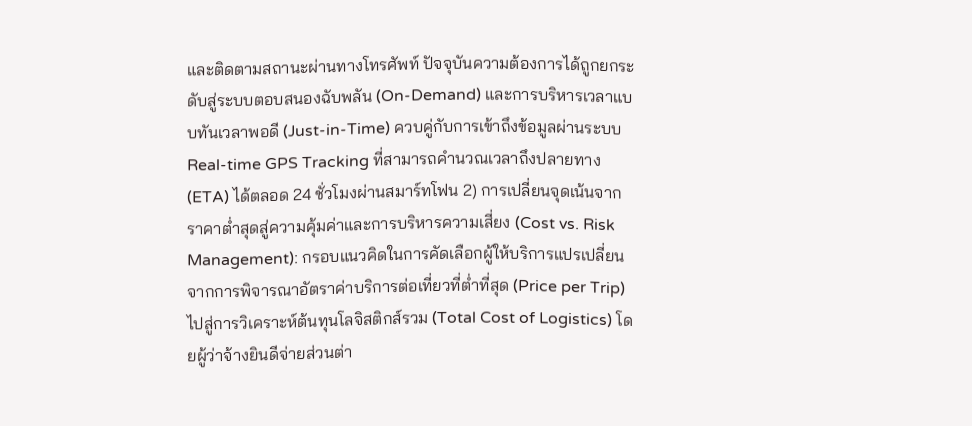และติดตามสถานะผ่านทางโทรศัพท์ ปัจจุบันความต้องการได้ถูกยกระดับสู่ระบบตอบสนองฉับพลัน (On-Demand) และการบริหารเวลาแบบทันเวลาพอดี (Just-in-Time) ควบคู่กับการเข้าถึงข้อมูลผ่านระบบ Real-time GPS Tracking ที่สามารถคำนวณเวลาถึงปลายทาง (ETA) ได้ตลอด 24 ชั่วโมงผ่านสมาร์ทโฟน 2) การเปลี่ยนจุดเน้นจากราคาต่ำสุดสู่ความคุ้มค่าและการบริหารความเสี่ยง (Cost vs. Risk Management): กรอบแนวคิดในการคัดเลือกผู้ให้บริการแปรเปลี่ยนจากการพิจารณาอัตราค่าบริการต่อเที่ยวที่ต่ำที่สุด (Price per Trip) ไปสู่การวิเคราะห์ต้นทุนโลจิสติกส์รวม (Total Cost of Logistics) โดยผู้ว่าจ้างยินดีจ่ายส่วนต่า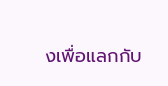งเพื่อแลกกับ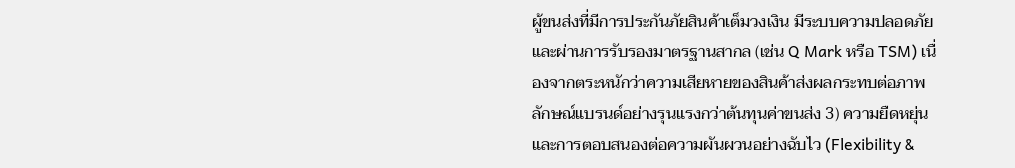ผู้ขนส่งที่มีการประกันภัยสินค้าเต็มวงเงิน มีระบบความปลอดภัย และผ่านการรับรองมาตรฐานสากล (เช่น Q Mark หรือ TSM) เนื่องจากตระหนักว่าความเสียหายของสินค้าส่งผลกระทบต่อภาพลักษณ์แบรนด์อย่างรุนแรงกว่าต้นทุนค่าขนส่ง 3) ความยืดหยุ่นและการตอบสนองต่อความผันผวนอย่างฉับไว (Flexibility &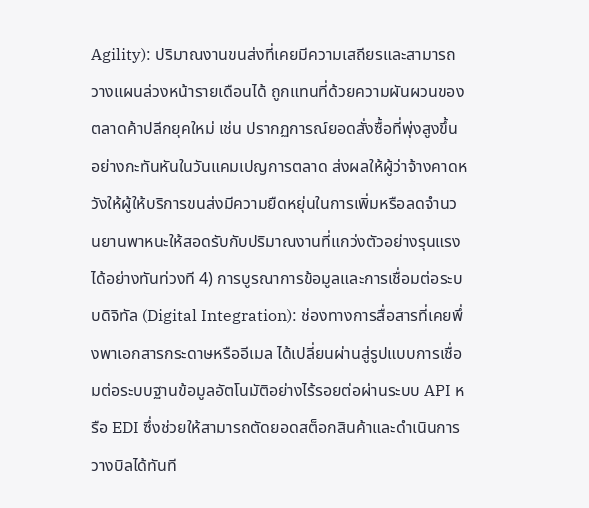Agility): ปริมาณงานขนส่งที่เคยมีความเสถียรและสามารถวางแผนล่วงหน้ารายเดือนได้ ถูกแทนที่ด้วยความผันผวนของตลาดค้าปลีกยุคใหม่ เช่น ปรากฏการณ์ยอดสั่งซื้อที่พุ่งสูงขึ้นอย่างกะทันหันในวันแคมเปญการตลาด ส่งผลให้ผู้ว่าจ้างคาดหวังให้ผู้ให้บริการขนส่งมีความยืดหยุ่นในการเพิ่มหรือลดจำนวนยานพาหนะให้สอดรับกับปริมาณงานที่แกว่งตัวอย่างรุนแรงได้อย่างทันท่วงที 4) การบูรณาการข้อมูลและการเชื่อมต่อระบบดิจิทัล (Digital Integration): ช่องทางการสื่อสารที่เคยพึ่งพาเอกสารกระดาษหรืออีเมล ได้เปลี่ยนผ่านสู่รูปแบบการเชื่อมต่อระบบฐานข้อมูลอัตโนมัติอย่างไร้รอยต่อผ่านระบบ API หรือ EDI ซึ่งช่วยให้สามารถตัดยอดสต็อกสินค้าและดำเนินการวางบิลได้ทันที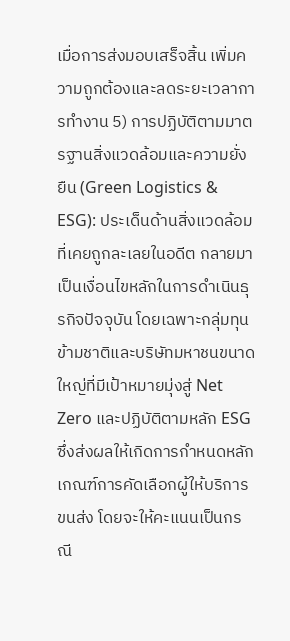เมื่อการส่งมอบเสร็จสิ้น เพิ่มความถูกต้องและลดระยะเวลาการทำงาน 5) การปฏิบัติตามมาตรฐานสิ่งแวดล้อมและความยั่งยืน (Green Logistics & ESG): ประเด็นด้านสิ่งแวดล้อมที่เคยถูกละเลยในอดีต กลายมาเป็นเงื่อนไขหลักในการดำเนินธุรกิจปัจจุบัน โดยเฉพาะกลุ่มทุนข้ามชาติและบริษัทมหาชนขนาดใหญ่ที่มีเป้าหมายมุ่งสู่ Net Zero และปฏิบัติตามหลัก ESG ซึ่งส่งผลให้เกิดการกำหนดหลักเกณฑ์การคัดเลือกผู้ให้บริการขนส่ง โดยจะให้คะแนนเป็นกรณี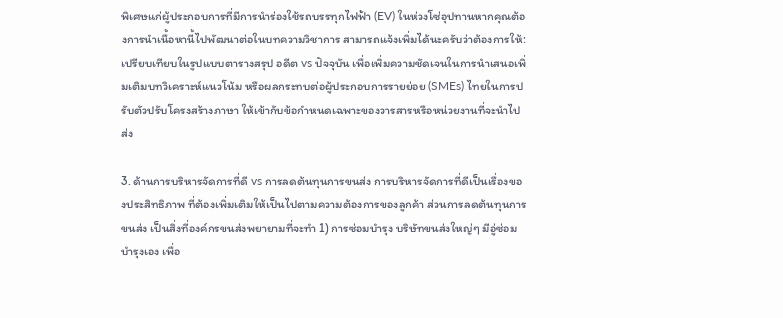พิเศษแก่ผู้ประกอบการที่มีการนำร่องใช้รถบรรทุกไฟฟ้า (EV) ในห่วงโซ่อุปทานหากคุณต้องการนำเนื้อหานี้ไปพัฒนาต่อในบทความวิชาการ สามารถแจ้งเพิ่มได้นะครับว่าต้องการให้:เปรียบเทียบในรูปแบบตารางสรุป อดีต vs ปัจจุบัน เพื่อเพิ่มความชัดเจนในการนำเสนอเพิ่มเติมบทวิเคราะห์แนวโน้ม หรือผลกระทบต่อผู้ประกอบการรายย่อย (SMEs) ไทยในการปรับตัวปรับโครงสร้างภาษา ให้เข้ากับข้อกำหนดเฉพาะของวารสารหรือหน่วยงานที่จะนำไปส่ง

3. ด้านการบริหารจัดการที่ดี vs การลดต้นทุนการขนส่ง การบริหารจัดการที่ดีเป็นเรื่องของประสิทธิภาพ ที่ต้องเพิ่มเติมให้เป็นไปตามความต้องการของลูกค้า ส่วนการลดต้นทุนการขนส่ง เป็นสิ่งที่องค์กรขนส่งพยายามที่จะทำ 1) การซ่อมบำรุง บริษัทขนส่งใหญ่ๆ มีอู่ซ่อมบำรุงเอง เพื่อ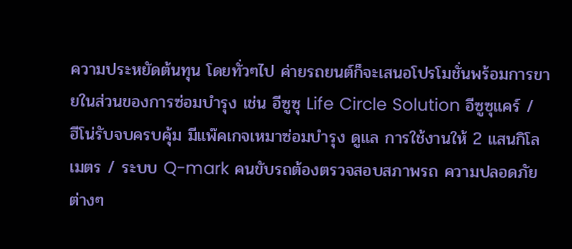ความประหยัดต้นทุน โดยทั่วๆไป ค่ายรถยนต์ก็จะเสนอโปรโมชั่นพร้อมการขายในส่วนของการซ่อมบำรุง เช่น อีซูซุ Life Circle Solution อีซูซุแคร์ / ฮีโน่รับจบครบคุ้ม มีแพ๊คเกจเหมาซ่อมบำรุง ดูแล การใช้งานให้ 2 แสนกิโลเมตร / ระบบ Q-mark คนขับรถต้องตรวจสอบสภาพรถ ความปลอดภัยต่างๆ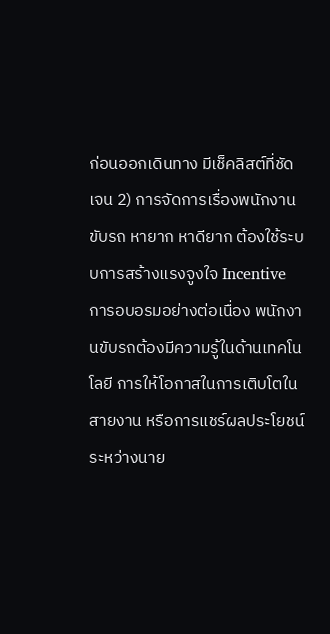ก่อนออกเดินทาง มีเช็คลิสต์ที่ชัดเจน 2) การจัดการเรื่องพนักงานขับรถ หายาก หาดียาก ต้องใช้ระบบการสร้างแรงจูงใจ Incentive การอบอรมอย่างต่อเนื่อง พนักงานขับรถต้องมีความรู้ในด้านเทคโนโลยี การให้โอกาสในการเติบโตในสายงาน หรือการแชร์ผลประโยชน์ระหว่างนาย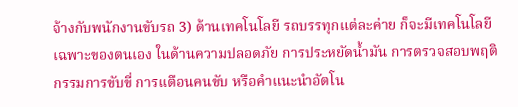จ้างกับพนักงานขับรถ 3) ด้านเทคโนโลยี รถบรรทุกแต่ละค่าย ก็จะมีเทคโนโลยีเฉพาะของตนเอง ในด้านความปลอดภัย การประหยัดน้ำมัน การตรวจสอบพฤติกรรมการขับขี่ การเเตือนคนขับ หรือคำแนะนำอัตโน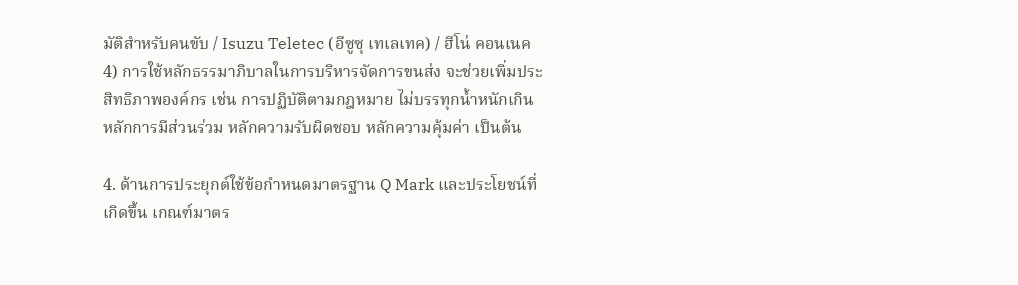มัติสำหรับคนขับ / Isuzu Teletec (อีซูซุ เทเลเทค) / ฮีโน่ คอนเนค 4) การใช้หลักธรรมาภิบาลในการบริหารจัดการขนส่ง จะช่วยเพิ่มประสิทธิภาพองค์กร เช่น การปฏิบัติตามกฎหมาย ไม่บรรทุกน้ำหนักเกิน หลักการมีส่วนร่วม หลักความรับผิดชอบ หลักความคุ้มค่า เป็นต้น

4. ด้านการประยุกต์ใช้ข้อกำหนดมาตรฐาน Q Mark และประโยชน์ที่เกิดขึ้น เกณฑ์มาตร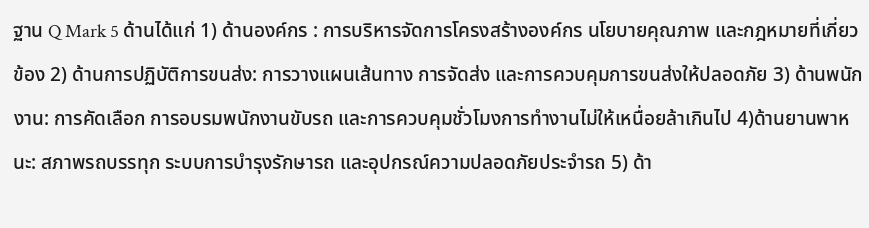ฐาน Q Mark 5 ด้านได้แก่ 1) ด้านองค์กร : การบริหารจัดการโครงสร้างองค์กร นโยบายคุณภาพ และกฎหมายที่เกี่ยวข้อง 2) ด้านการปฏิบัติการขนส่ง: การวางแผนเส้นทาง การจัดส่ง และการควบคุมการขนส่งให้ปลอดภัย 3) ด้านพนักงาน: การคัดเลือก การอบรมพนักงานขับรถ และการควบคุมชั่วโมงการทำงานไม่ให้เหนื่อยล้าเกินไป 4)ด้านยานพาหนะ: สภาพรถบรรทุก ระบบการบำรุงรักษารถ และอุปกรณ์ความปลอดภัยประจำรถ 5) ด้า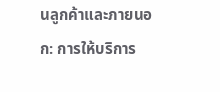นลูกค้าและภายนอก: การให้บริการ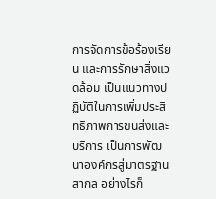การจัดการข้อร้องเรียน และการรักษาสิ่งแวดล้อม เป็นแนวทางปฏิบัติในการเพิ่มประสิทธิภาพการขนส่งและบริการ เป็นการพัฒนาองค์กรสู่มาตรฐานสากล อย่างไรก็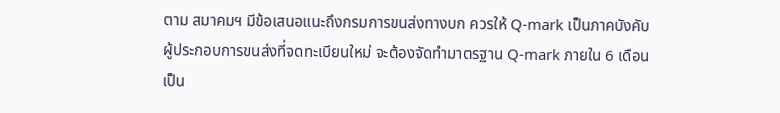ตาม สมาคมฯ มีข้อเสนอแนะถึงกรมการขนส่งทางบก ควรให้ Q-mark เป็นภาคบังคับ ผู้ประกอบการขนส่งที่จดทะเบียนใหม่ จะต้องจัดทำมาตรฐาน Q-mark ภายใน 6 เดือนเป็น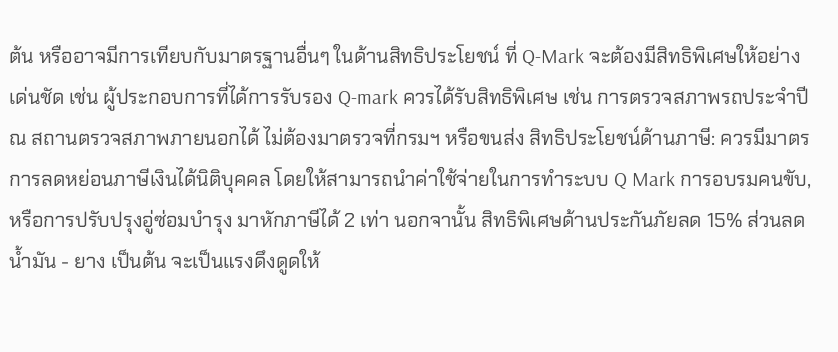ต้น หรืออาจมีการเทียบกับมาตรฐานอื่นๆ ในด้านสิทธิประโยชน์ ที่ Q-Mark จะต้องมีสิทธิพิเศษให้อย่างเด่นชัด เช่น ผู้ประกอบการที่ได้การรับรอง Q-mark ควรได้รับสิทธิพิเศษ เช่น การตรวจสภาพรถประจำปี ณ สถานตรวจสภาพภายนอกได้ ไม่ต้องมาตรวจที่กรมฯ หรือขนส่ง สิทธิประโยชน์ด้านภาษี: ควรมีมาตรการลดหย่อนภาษีเงินได้นิติบุคคล โดยให้สามารถนำค่าใช้จ่ายในการทำระบบ Q Mark การอบรมคนขับ, หรือการปรับปรุงอู่ซ่อมบำรุง มาหักภาษีได้ 2 เท่า นอกจานั้น สิทธิพิเศษด้านประกันภัยลด 15% ส่วนลดน้ำมัน - ยาง เป็นต้น จะเป็นแรงดึงดูดให้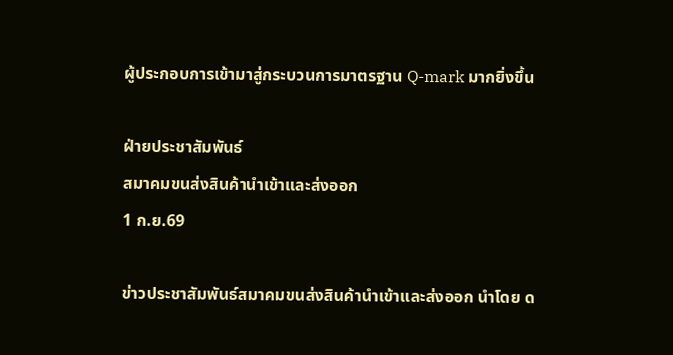ผู้ประกอบการเข้ามาสู่กระบวนการมาตรฐาน Q-mark มากยิ่งขึ้น

ฝ่ายประชาสัมพันธ์
สมาคมขนส่งสินค้านำเข้าและส่งออก
1 ก.ย.69

ข่าวประชาสัมพันธ์สมาคมขนส่งสินค้านำเข้าและส่งออก นำโดย ด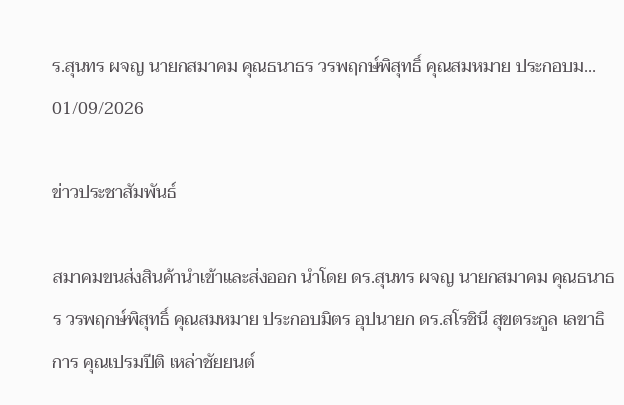ร.สุนทร ผจญ นายกสมาคม คุณธนาธร วรพฤกษ์พิสุทธิ์ คุณสมหมาย ประกอบม...
01/09/2026

ข่าวประชาสัมพันธ์

สมาคมขนส่งสินค้านำเข้าและส่งออก นำโดย ดร.สุนทร ผจญ นายกสมาคม คุณธนาธร วรพฤกษ์พิสุทธิ์ คุณสมหมาย ประกอบมิตร อุปนายก ดร.สโรชินี สุขตระกูล เลขาธิการ คุณเปรมปีติ เหล่าชัยยนต์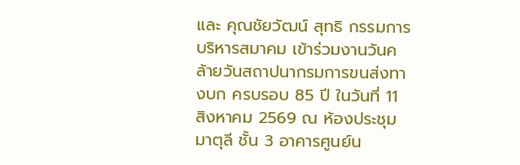และ คุณชัยวัฒน์ สุทธิ กรรมการบริหารสมาคม เข้าร่วมงานวันคล้ายวันสถาปนากรมการขนส่งทางบก ครบรอบ 85 ปี ในวันที่ 11 สิงหาคม 2569 ณ ห้องประชุมมาตุลี ชั้น 3 อาคารศูนย์น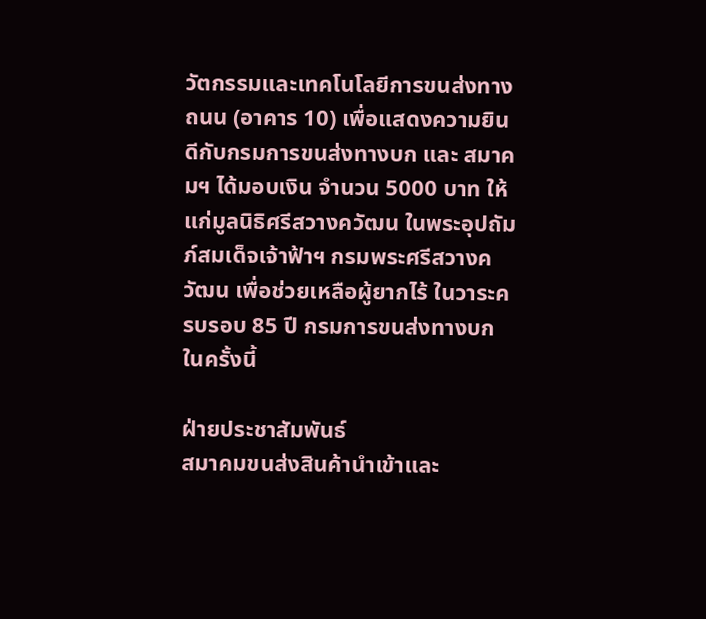วัตกรรมและเทคโนโลยีการขนส่งทางถนน (อาคาร 10) เพื่อแสดงความยินดีกับกรมการขนส่งทางบก และ สมาคมฯ ได้มอบเงิน จำนวน 5000 บาท ให้แก่มูลนิธิศรีสวางควัฒน ในพระอุปถัมภ์สมเด็จเจ้าฟ้าฯ กรมพระศรีสวางควัฒน เพื่อช่วยเหลือผู้ยากไร้ ในวาระครบรอบ 85 ปี กรมการขนส่งทางบก ในครั้งนี้

ฝ่ายประชาสัมพันธ์
สมาคมขนส่งสินค้านำเข้าและ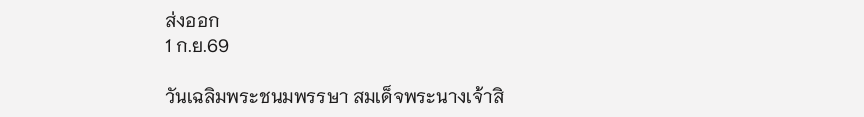ส่งออก
1 ก.ย.69

วันเฉลิมพระชนมพรรษา สมเด็จพระนางเจ้าสิ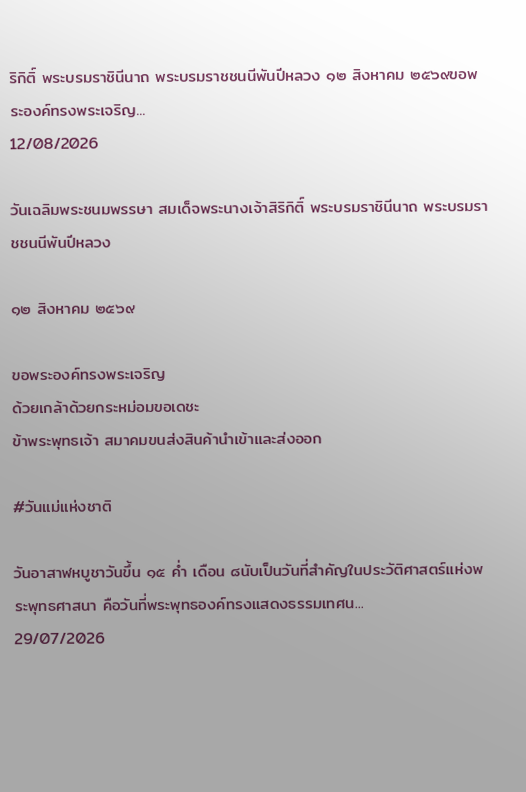ริกิติ์ พระบรมราชินีนาถ พระบรมราชชนนีพันปีหลวง ๑๒ สิงหาคม ๒๕๖๙ขอพระองค์ทรงพระเจริญ...
12/08/2026

วันเฉลิมพระชนมพรรษา สมเด็จพระนางเจ้าสิริกิติ์ พระบรมราชินีนาถ พระบรมราชชนนีพันปีหลวง

๑๒ สิงหาคม ๒๕๖๙

ขอพระองค์ทรงพระเจริญ
ด้วยเกล้าด้วยกระหม่อมขอเดชะ
ข้าพระพุทธเจ้า สมาคมขนส่งสินค้านำเข้าและส่งออก

#วันแม่แห่งชาติ

วันอาสาฬหบูชาวันขึ้น ๑๕ ค่ำ เดือน ๘นับเป็นวันที่สำคัญในประวัติศาสตร์แห่งพระพุทธศาสนา คือวันที่พระพุทธองค์ทรงแสดงธรรมเทศน...
29/07/2026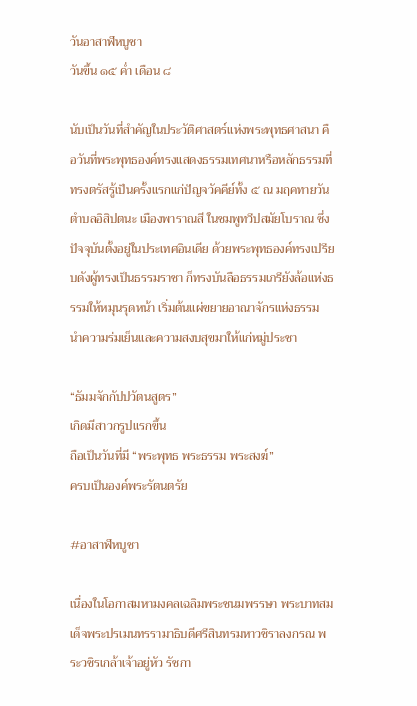วันอาสาฬหบูชา
วันขึ้น ๑๕ ค่ำ เดือน ๘

นับเป็นวันที่สำคัญในประวัติศาสตร์แห่งพระพุทธศาสนา คือวันที่พระพุทธองค์ทรงแสดงธรรมเทศนาหรือหลักธรรมที่ทรงตรัสรู้เป็นครั้งแรกแก่ปัญจวัคคีย์ทั้ง ๕ ณ มฤคทายวัน ตำบลอิสิปตนะ เมืองพาราณสี ในชมพูทวีปสมัยโบราณ ซึ่งปัจจุบันตั้งอยู่ในประเทศอินเดีย ด้วยพระพุทธองค์ทรงเปรียบดังผู้ทรงเป็นธรรมราชา ก็ทรงบันลือธรรมเภรียังล้อแห่งธรรมให้หมุนรุดหน้า เริ่มต้นแผ่ขยายอาณาจักรแห่งธรรม นำความร่มเย็นและความสงบสุขมาให้แก่หมู่ประชา

“ธัมมจักกัปปวัตนสูตร”
เกิดมีสาวกรูปแรกขึ้น
ถือเป็นวันที่มี “พระพุทธ พระธรรม พระสงฆ์”
ครบเป็นองค์พระรัตนตรัย

#อาสาฬหบูชา

เนื่องในโอกาสมหามงคลเฉลิมพระชนมพรรษา พระบาทสมเด็จพระปรเมนทรรามาธิบดีศรีสินทรมหาวชิราลงกรณ พระวชิรเกล้าเจ้าอยู่หัว รัชกา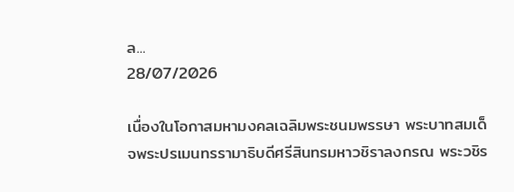ล...
28/07/2026

เนื่องในโอกาสมหามงคลเฉลิมพระชนมพรรษา พระบาทสมเด็จพระปรเมนทรรามาธิบดีศรีสินทรมหาวชิราลงกรณ พระวชิร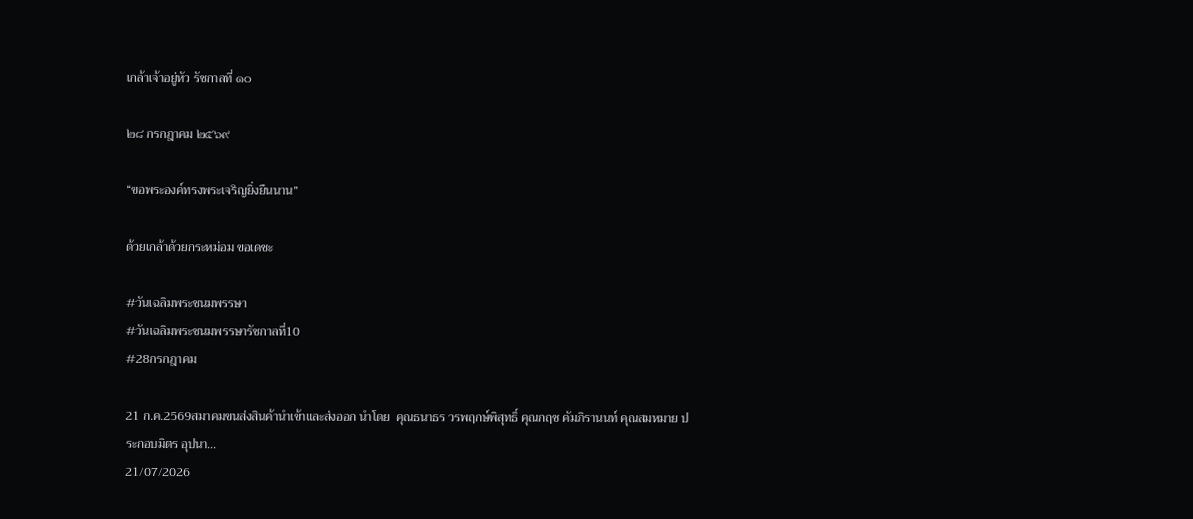เกล้าเจ้าอยู่หัว รัชกาลที่ ๑๐

๒๘ กรกฎาคม ๒๕๖๙

“ขอพระองค์ทรงพระเจริญยิ่งยืนนาน”

ด้วยเกล้าด้วยกระหม่อม ขอเดชะ

#วันเฉลิมพระชนมพรรษา
#วันเฉลิมพระชนมพรรษารัชกาลที่10
#28กรกฎาคม

21 ก.ค.2569สมาคมขนส่งสินค้านำเข้าและส่งออก นำโดย  คุณธนาธร วรพฤกษ์พิสุทธิ์ คุณกฤช คัมภิรานนท์ คุณสมหมาย ประกอบมิตร อุปนา...
21/07/2026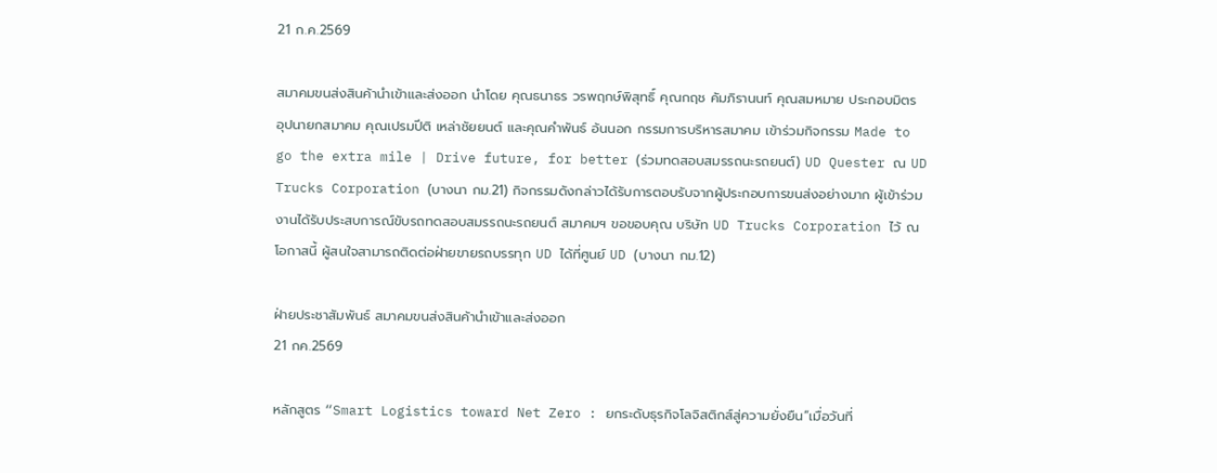21 ก.ค.2569

สมาคมขนส่งสินค้านำเข้าและส่งออก นำโดย คุณธนาธร วรพฤกษ์พิสุทธิ์ คุณกฤช คัมภิรานนท์ คุณสมหมาย ประกอบมิตร อุปนายกสมาคม คุณเปรมปีติ เหล่าชัยยนต์ และคุณคำพันธ์ อ้นนอก กรรมการบริหารสมาคม เข้าร่วมกิจกรรม Made to go the extra mile | Drive future, for better (ร่วมทดสอบสมรรถนะรถยนต์) UD Quester ณ UD Trucks Corporation (บางนา กม.21) กิจกรรมดังกล่าวได้รับการตอบรับจากผู้ประกอบการขนส่งอย่างมาก ผู้เข้าร่วมงานได้รับประสบการณ์ขับรถทดสอบสมรรถนะรถยนต์ สมาคมฯ ขอขอบคุณ บริษัท UD Trucks Corporation ไว้ ณ โอกาสนี้ ผู้สนใจสามารถติดต่อฝ่ายขายรถบรรทุก UD ได้ที่ศูนย์ UD (บางนา กม.12)

ฝ่ายประชาสัมพันธ์ สมาคมขนส่งสินค้านำเข้าและส่งออก
21 กค.2569

หลักสูตร “Smart Logistics toward Net Zero : ยกระดับธุรกิจโลจิสติกส์สู่ความยั่งยืน”เมื่อวันที่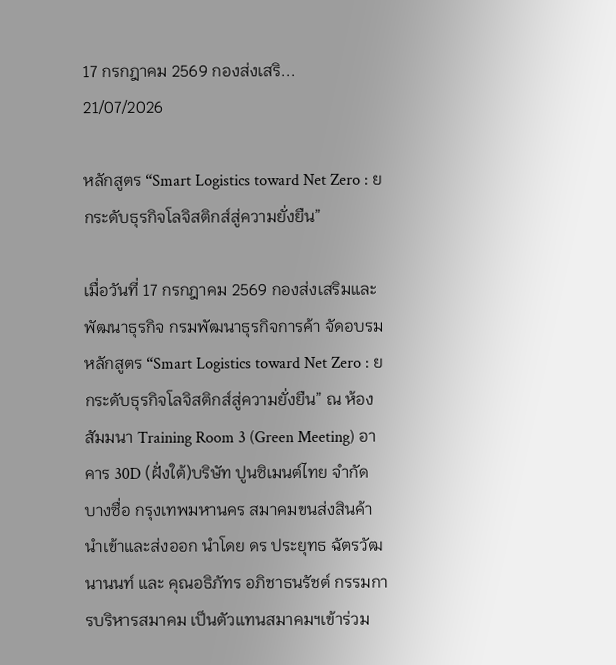17 กรกฎาคม 2569 กองส่งเสริ...
21/07/2026

หลักสูตร “Smart Logistics toward Net Zero : ยกระดับธุรกิจโลจิสติกส์สู่ความยั่งยืน”

เมื่อวันที่ 17 กรกฎาคม 2569 กองส่งเสริมและพัฒนาธุรกิจ กรมพัฒนาธุรกิจการค้า จัดอบรมหลักสูตร “Smart Logistics toward Net Zero : ยกระดับธุรกิจโลจิสติกส์สู่ความยั่งยืน” ณ ห้องสัมมนา Training Room 3 (Green Meeting) อาคาร 30D (ฝั่งใต้)บริษัท ปูนซิเมนต์ไทย จำกัด บางซื่อ กรุงเทพมหานคร สมาคมขนส่งสินค้านำเข้าและส่งออก นำโดย ดร ประยุทธ ฉัตรวัฒนานนท์ และ คุณอธิภัทร อภิชาธนรัชต์ กรรมการบริหารสมาคม เป็นตัวแทนสมาคมฯเข้าร่วม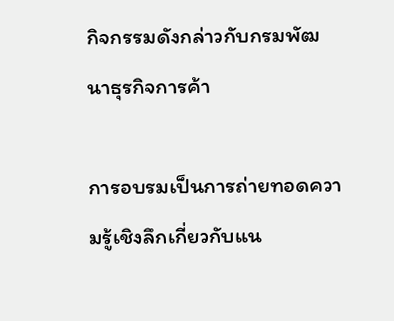กิจกรรมดังกล่าวกับกรมพัฒนาธุรกิจการค้า

การอบรมเป็นการถ่ายทอดความรู้เชิงลึกเกี่ยวกับแน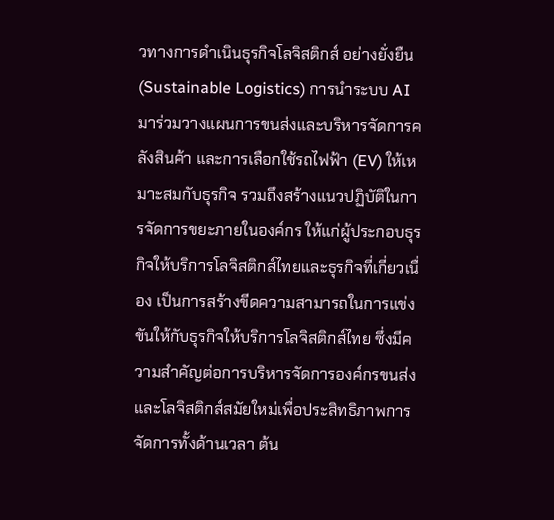วทางการดำเนินธุรกิจโลจิสติกส์ อย่างยั่งยืน (Sustainable Logistics) การนำระบบ AI มาร่วมวางแผนการขนส่งและบริหารจัดการคลังสินค้า และการเลือกใช้รถไฟฟ้า (EV) ให้เหมาะสมกับธุรกิจ รวมถึงสร้างแนวปฏิบัติในการจัดการขยะภายในองค์กร ให้แก่ผู้ประกอบธุรกิจให้บริการโลจิสติกส์ไทยและธุรกิจที่เกี่ยวเนื่อง เป็นการสร้างขีดความสามารถในการแข่งขันให้กับธุรกิจให้บริการโลจิสติกส์ไทย ซึ่งมีความสำคัญต่อการบริหารจัดการองค์กรขนส่งและโลจิสติกส์สมัยใหม่เพื่อประสิทธิภาพการจัดการทั้งด้านเวลา ต้น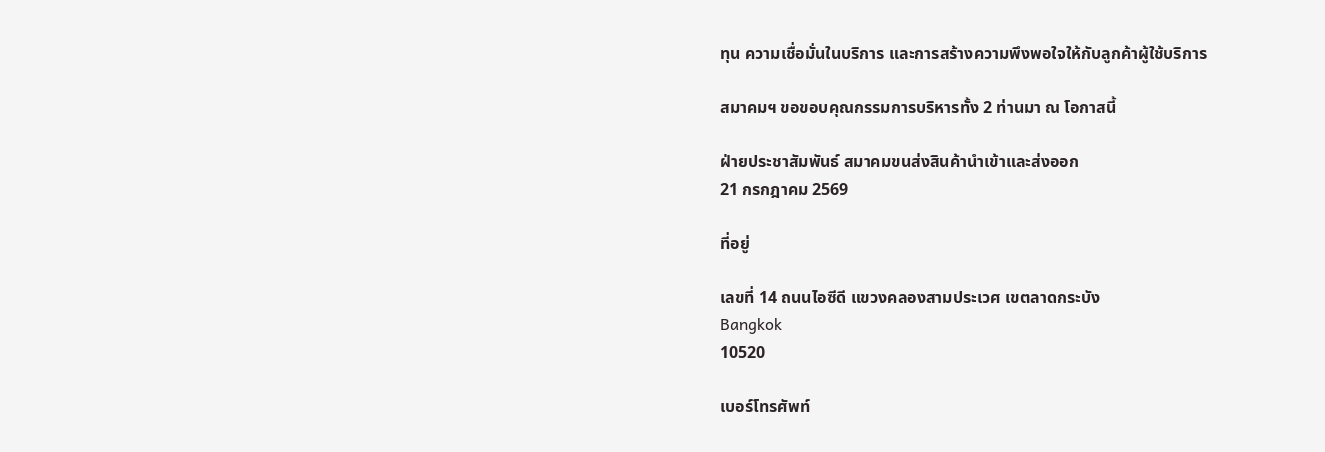ทุน ความเชื่อมั่นในบริการ และการสร้างความพึงพอใจให้กับลูกค้าผู้ใช้บริการ

สมาคมฯ ขอขอบคุณกรรมการบริหารทั้ง 2 ท่านมา ณ โอกาสนี้

ฝ่ายประชาสัมพันธ์ สมาคมขนส่งสินค้านำเข้าและส่งออก
21 กรกฎาคม 2569

ที่อยู่

เลขที่ 14 ถนนไอซีดี แขวงคลองสามประเวศ เขตลาดกระบัง
Bangkok
10520

เบอร์โทรศัพท์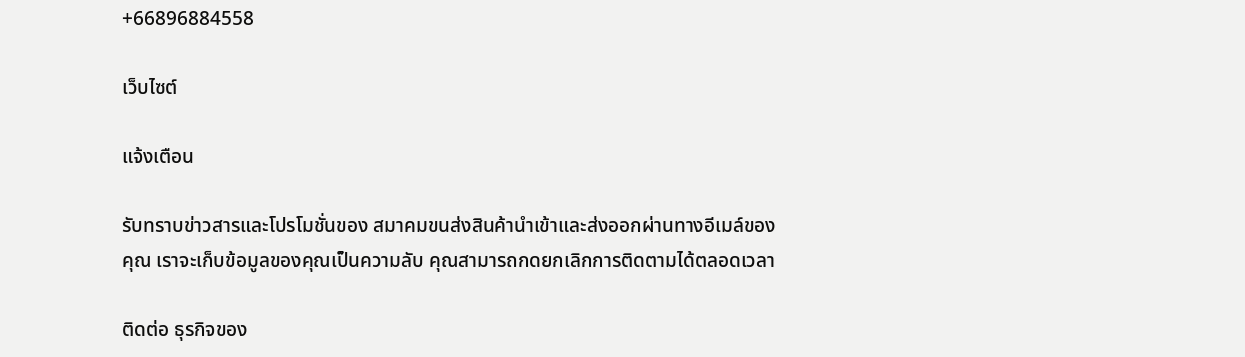+66896884558

เว็บไซต์

แจ้งเตือน

รับทราบข่าวสารและโปรโมชั่นของ สมาคมขนส่งสินค้านำเข้าและส่งออกผ่านทางอีเมล์ของคุณ เราจะเก็บข้อมูลของคุณเป็นความลับ คุณสามารถกดยกเลิกการติดตามได้ตลอดเวลา

ติดต่อ ธุรกิจของ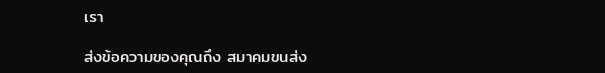เรา

ส่งข้อความของคุณถึง สมาคมขนส่ง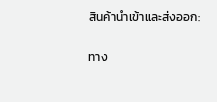สินค้านำเข้าและส่งออก:

ทาง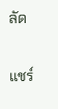ลัด

แชร์